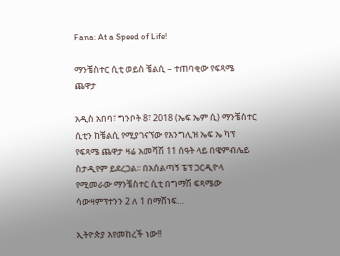Fana: At a Speed of Life!

ማንቼስተር ሲቲ ወይስ ቼልሲ – ተጠባቂው የፍጻሜ ጨዋታ

አዲስ አበባ፣ ግንቦት 8፣ 2018 (ኤፍ ኤም ሲ) ማንቼስተር ሲቲን ከቼልሲ የሚያገናኘው የእንግሊዝ ኤፍ ኤ ካፕ የፍጻሜ ጨዋታ ዛሬ አመሻሽ 11 ሰዓት ላይ በዌምብሌይ ስታዲየም ይደረጋል፡፡ በአሰልጣኝ ፔፕ ጋርዲዮላ የሚመራው ማንቼስተር ሲቲ በግማሽ ፍጻሜው ሳውዛምፕተንን 2 ለ 1 በማሸነፍ…

ኢትዮጵያ እየመከረች ነው!!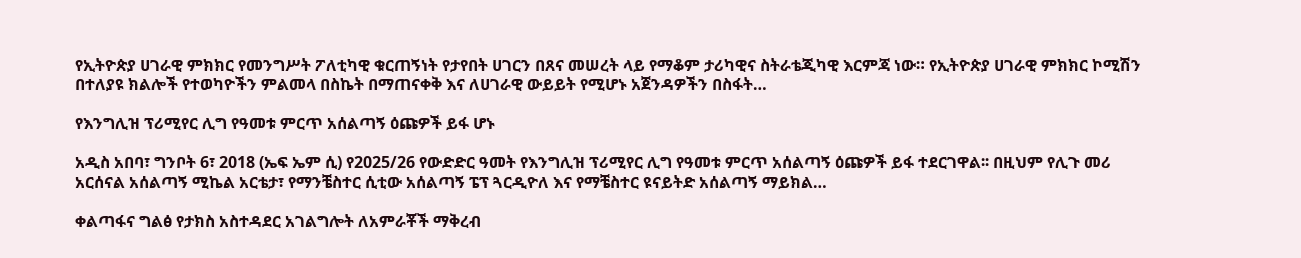የኢትዮጵያ ሀገራዊ ምክክር የመንግሥት ፖለቲካዊ ቁርጠኝነት የታየበት ሀገርን በጸና መሠረት ላይ የማቆም ታሪካዊና ስትራቴጂካዊ እርምጃ ነው። የኢትዮጵያ ሀገራዊ ምክክር ኮሚሽን በተለያዩ ክልሎች የተወካዮችን ምልመላ በስኬት በማጠናቀቅ እና ለሀገራዊ ውይይት የሚሆኑ አጀንዳዎችን በስፋት…

የእንግሊዝ ፕሪሚየር ሊግ የዓመቱ ምርጥ አሰልጣኝ ዕጩዎች ይፋ ሆኑ

አዲስ አበባ፣ ግንቦት 6፣ 2018 (ኤፍ ኤም ሲ) የ2025/26 የውድድር ዓመት የእንግሊዝ ፕሪሚየር ሊግ የዓመቱ ምርጥ አሰልጣኝ ዕጩዎች ይፋ ተደርገዋል፡፡ በዚህም የሊጉ መሪ አርሰናል አሰልጣኝ ሚኬል አርቴታ፣ የማንቼስተር ሲቲው አሰልጣኝ ፔፕ ጓርዲዮለ እና የማቼስተር ዩናይትድ አሰልጣኝ ማይክል…

ቀልጣፋና ግልፅ የታክስ አስተዳደር አገልግሎት ለአምራቾች ማቅረብ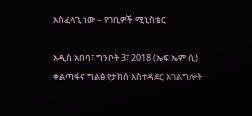አስፈላጊ ነው – የገቢዎች ሚኒስቴር

አዲስ አበባ፣ ግንቦት 3፣ 2018 (ኤፍ ኤም ሲ) ቀልጣፋና ግልፅ የታክስ አስተዳደር አገልግሎት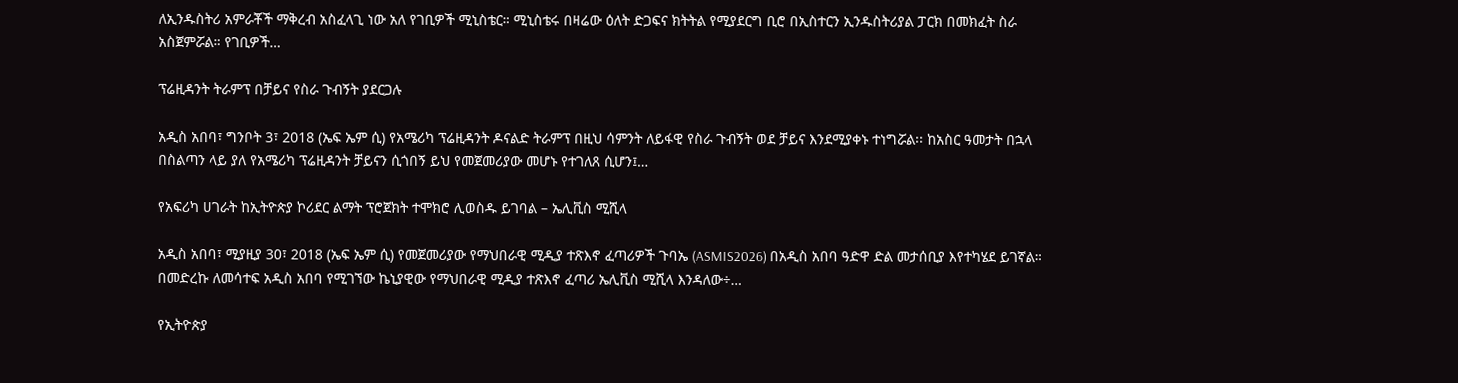ለኢንዱስትሪ አምራቾች ማቅረብ አስፈላጊ ነው አለ የገቢዎች ሚኒስቴር። ሚኒስቴሩ በዛሬው ዕለት ድጋፍና ክትትል የሚያደርግ ቢሮ በኢስተርን ኢንዱስትሪያል ፓርክ በመክፈት ስራ አስጀምሯል። የገቢዎች…

ፕሬዚዳንት ትራምፕ በቻይና የስራ ጉብኝት ያደርጋሉ

አዲስ አበባ፣ ግንቦት 3፣ 2018 (ኤፍ ኤም ሲ) የአሜሪካ ፕሬዚዳንት ዶናልድ ትራምፕ በዚህ ሳምንት ለይፋዊ የስራ ጉብኝት ወደ ቻይና እንደሚያቀኑ ተነግሯል፡፡ ከአስር ዓመታት በኋላ በስልጣን ላይ ያለ የአሜሪካ ፕሬዚዳንት ቻይናን ሲጎበኝ ይህ የመጀመሪያው መሆኑ የተገለጸ ሲሆን፤…

የአፍሪካ ሀገራት ከኢትዮጵያ ኮሪደር ልማት ፕሮጀክት ተሞክሮ ሊወስዱ ይገባል – ኤሊቪስ ሚሺላ

አዲስ አበባ፣ ሚያዚያ 30፣ 2018 (ኤፍ ኤም ሲ) የመጀመሪያው የማህበራዊ ሚዲያ ተጽእኖ ፈጣሪዎች ጉባኤ (ASMIS2026) በአዲስ አበባ ዓድዋ ድል መታሰቢያ እየተካሄደ ይገኛል። በመድረኩ ለመሳተፍ አዲስ አበባ የሚገኘው ኬኒያዊው የማህበራዊ ሚዲያ ተጽእኖ ፈጣሪ ኤሊቪስ ሚሺላ እንዳለው÷…

የኢትዮጵያ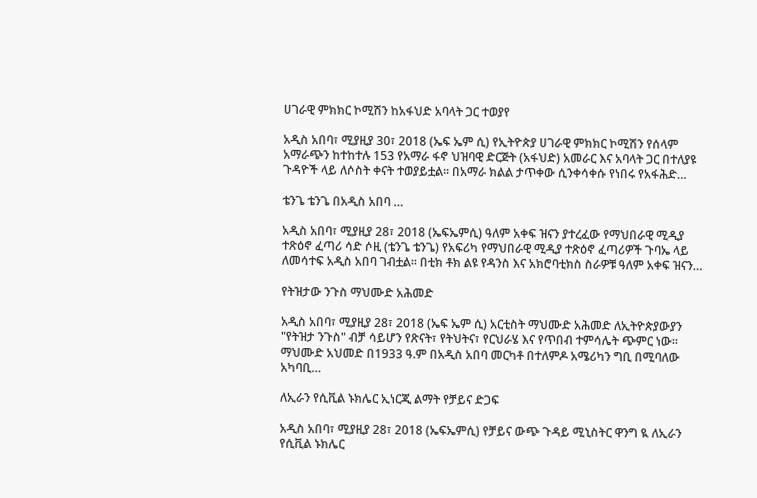ሀገራዊ ምክክር ኮሚሽን ከአፋህድ አባላት ጋር ተወያየ

አዲስ አበባ፣ ሚያዚያ 30፣ 2018 (ኤፍ ኤም ሲ) የኢትዮጵያ ሀገራዊ ምክክር ኮሚሽን የሰላም አማራጭን ከተከተሉ 153 የአማራ ፋኖ ህዝባዊ ድርጅት (አፋህድ) አመራር እና አባላት ጋር በተለያዩ ጉዳዮች ላይ ለሶስት ቀናት ተወያይቷል። በአማራ ክልል ታጥቀው ሲንቀሳቀሱ የነበሩ የአፋሕድ…

ቴንጌ ቴንጌ በአዲስ አበባ …

አዲስ አበባ፣ ሚያዚያ 28፣ 2018 (ኤፍኤምሲ) ዓለም አቀፍ ዝናን ያተረፈው የማህበራዊ ሚዲያ ተጽዕኖ ፈጣሪ ሳድ ሶዚ (ቴንጌ ቴንጌ) የአፍሪካ የማህበራዊ ሚዲያ ተጽዕኖ ፈጣሪዎች ጉባኤ ላይ ለመሳተፍ አዲስ አበባ ገብቷል፡፡ በቲክ ቶክ ልዩ የዳንስ እና አክሮባቲክስ ስራዎቹ ዓለም አቀፍ ዝናን…

የትዝታው ንጉስ ማህሙድ አሕመድ

አዲስ አበባ፣ ሚያዚያ 28፣ 2018 (ኤፍ ኤም ሲ) አርቲስት ማህሙድ አሕመድ ለኢትዮጵያውያን "የትዝታ ንጉስ" ብቻ ሳይሆን የጽናት፣ የትህትና፣ የርህራሄ እና የጥበብ ተምሳሌት ጭምር ነው። ማህሙድ አህመድ በ1933 ዓ.ም በአዲስ አበባ መርካቶ በተለምዶ አሜሪካን ግቢ በሚባለው አካባቢ…

ለኢራን የሲቪል ኑክሌር ኢነርጂ ልማት የቻይና ድጋፍ

አዲስ አበባ፣ ሚያዚያ 28፣ 2018 (ኤፍኤምሲ) የቻይና ውጭ ጉዳይ ሚኒስትር ዋንግ ዪ ለኢራን የሲቪል ኑክሌር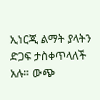ኢነርጂ ልማት ያላትን ድጋፍ ታስቀጥላለች አሉ። ውጭ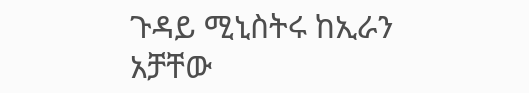ጉዳይ ሚኒስትሩ ከኢራን አቻቸው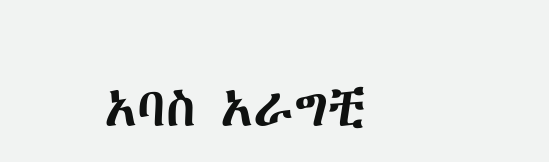አባስ አራግቺ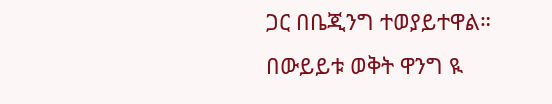ጋር በቤጂንግ ተወያይተዋል። በውይይቱ ወቅት ዋንግ ዪ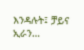እንዳሉት፤ ቻይና ኢራን…